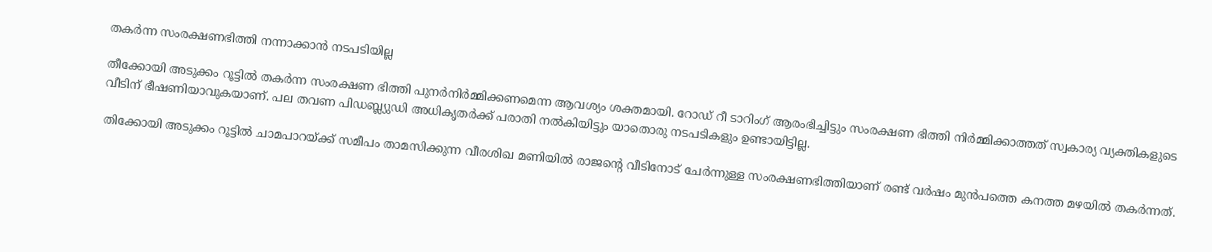തകര്‍ന്ന സംരക്ഷണഭിത്തി നന്നാക്കാന്‍ നടപടിയില്ല

തീക്കോയി അടുക്കം റൂട്ടില്‍ തകര്‍ന്ന സംരക്ഷണ ഭിത്തി പുനര്‍നിര്‍മ്മിക്കണമെന്ന ആവശ്യം ശക്തമായി. റോഡ് റീ ടാറിംഗ് ആരംഭിച്ചിട്ടും സംരക്ഷണ ഭിത്തി നിര്‍മ്മിക്കാത്തത് സ്വകാര്യ വ്യക്തികളുടെ വീടിന് ഭീഷണിയാവുകയാണ്. പല തവണ പിഡബ്ല്യുഡി അധികൃതര്‍ക്ക് പരാതി നല്‍കിയിട്ടും യാതൊരു നടപടികളും ഉണ്ടായിട്ടില്ല.

തിക്കോയി അടുക്കം റൂട്ടില്‍ ചാമപാറയ്ക്ക് സമീപം താമസിക്കുന്ന വീരശിഖ മണിയില്‍ രാജന്റെ വീടിനോട് ചേര്‍ന്നുള്ള സംരക്ഷണഭിത്തിയാണ് രണ്ട് വര്‍ഷം മുന്‍പത്തെ കനത്ത മഴയില്‍ തകര്‍ന്നത്.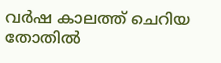വര്‍ഷ കാലത്ത് ചെറിയ തോതില്‍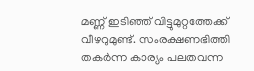മണ്ണ് ഇടിഞ്ഞ് വിട്ടുമുറ്റത്തേക്ക് വീഴറുമുണ്ട്. സംരക്ഷണഭിത്തി തകര്‍ന്ന കാര്യം പലതവന്ന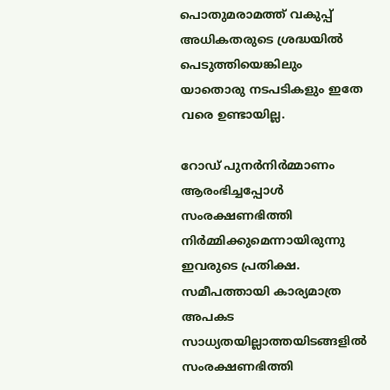പൊതുമരാമത്ത് വകുപ്പ് അധികതരുടെ ശ്രദ്ധയില്‍ പെടുത്തിയെങ്കിലും യാതൊരു നടപടികളും ഇതേ വരെ ഉണ്ടായില്ല.

റോഡ് പുനര്‍നിര്‍മ്മാണം ആരംഭിച്ചപ്പോള്‍ സംരക്ഷണഭിത്തി നിര്‍മ്മിക്കുമെന്നായിരുന്നു ഇവരുടെ പ്രതിക്ഷ. സമീപത്തായി കാര്യമാത്ര അപകട സാധ്യതയില്ലാത്തയിടങ്ങളില്‍ സംരക്ഷണഭിത്തി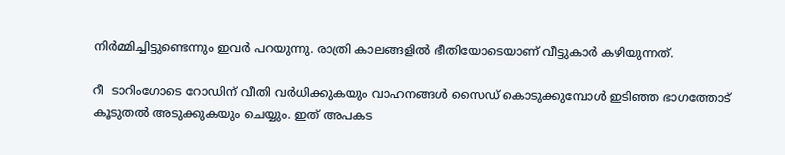നിര്‍മ്മിച്ചിട്ടുണ്ടെന്നും ഇവര്‍ പറയുന്നു. രാത്രി കാലങ്ങളില്‍ ഭീതിയോടെയാണ് വീട്ടുകാര്‍ കഴിയുന്നത്.

റീ  ടാറിംഗോടെ റോഡിന് വീതി വര്‍ധിക്കുകയും വാഹനങ്ങള്‍ സൈഡ് കൊടുക്കുമ്പോള്‍ ഇടിഞ്ഞ ഭാഗത്തോട് കൂടുതല്‍ അടുക്കുകയും ചെയ്യും. ഇത് അപകട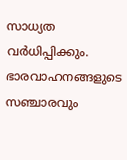സാധ്യത വര്‍ധിപ്പിക്കും. ഭാരവാഹനങ്ങളുടെ സഞ്ചാരവും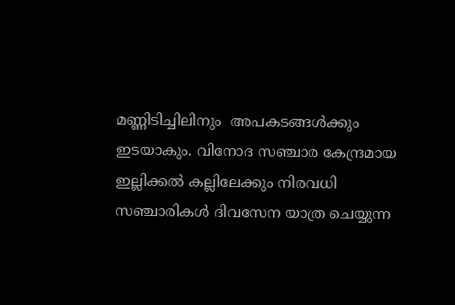മണ്ണിടിച്ചിലിനും  അപകടങ്ങള്‍ക്കും ഇടയാകും. വിനോദ സഞ്ചാര കേന്ദ്രമായ ഇല്ലിക്കല്‍ കല്ലിലേക്കും നിരവധി സഞ്ചാരികള്‍ ദിവസേന യാത്ര ചെയ്യുന്ന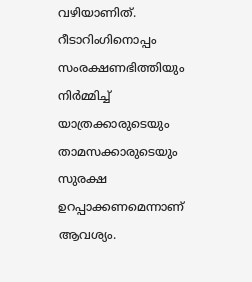വഴിയാണിത്. റീടാറിംഗിനൊപ്പം സംരക്ഷണഭിത്തിയും നിര്‍മ്മിച്ച് യാത്രക്കാരുടെയും താമസക്കാരുടെയും സുരക്ഷ ഉറപ്പാക്കണമെന്നാണ് ആവശ്യം.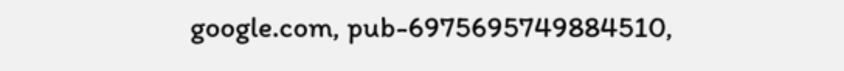google.com, pub-6975695749884510,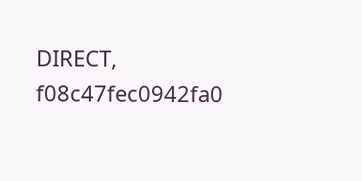DIRECT, f08c47fec0942fa0